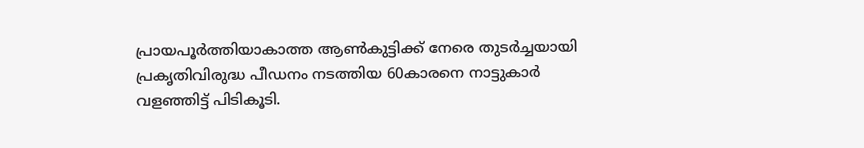പ്രായപൂർത്തിയാകാത്ത ആൺകുട്ടിക്ക് നേരെ തുടർച്ചയായി പ്രകൃതിവിരുദ്ധ പീഡനം നടത്തിയ 60കാരനെ നാട്ടുകാർ വളഞ്ഞിട്ട് പിടികൂടി.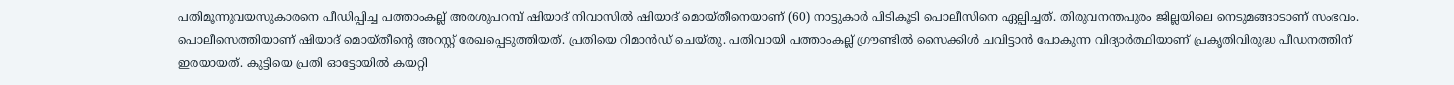പതിമൂന്നുവയസുകാരനെ പീഡിപ്പിച്ച പത്താംകല്ല് അരശുപറമ്പ് ഷിയാദ് നിവാസിൽ ഷിയാദ് മൊയ്തീനെയാണ് (60) നാട്ടുകാർ പിടികൂടി പൊലീസിനെ ഏല്പിച്ചത്. തിരുവനന്തപുരം ജില്ലയിലെ നെടുമങ്ങാടാണ് സംഭവം.
പൊലീസെത്തിയാണ് ഷിയാദ് മൊയ്തീന്റെ അറസ്റ്റ് രേഖപ്പെടുത്തിയത്. പ്രതിയെ റിമാൻഡ് ചെയ്തു. പതിവായി പത്താംകല്ല് ഗ്രൗണ്ടിൽ സൈക്കിൾ ചവിട്ടാൻ പോകുന്ന വിദ്യാർത്ഥിയാണ് പ്രകൃതിവിരുദ്ധ പീഡനത്തിന് ഇരയായത്. കുട്ടിയെ പ്രതി ഓട്ടോയിൽ കയറ്റി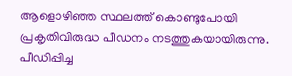ആളൊഴിഞ്ഞ സ്ഥലത്ത് കൊണ്ടുപോയി പ്രകൃതിവിരുദ്ധ പീഡനം നടത്തുകയായിരുന്നു. പീഡിപ്പിച്ച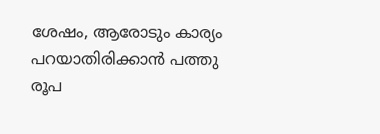ശേഷം, ആരോടും കാര്യം പറയാതിരിക്കാൻ പത്തു രൂപ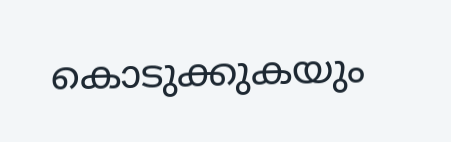കൊടുക്കുകയും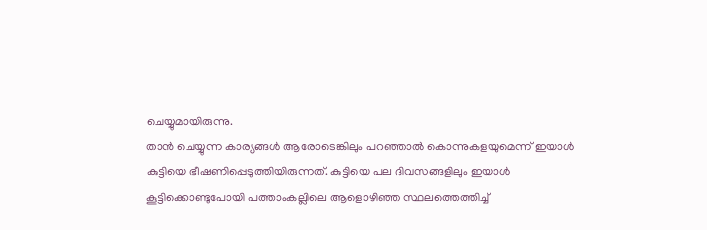ചെയ്യുമായിരുന്നു.
താൻ ചെയ്യുന്ന കാര്യങ്ങൾ ആരോടെങ്കിലും പറഞ്ഞാൽ കൊന്നുകളയുമെന്ന് ഇയാൾ കുട്ടിയെ ഭീഷണിപ്പെടുത്തിയിരുന്നത്. കുട്ടിയെ പല ദിവസങ്ങളിലും ഇയാൾ കൂട്ടിക്കൊണ്ടുപോയി പത്താംകല്ലിലെ ആളൊഴിഞ്ഞ സ്ഥലത്തെത്തിച്ച്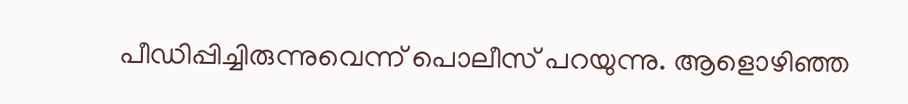പീഡിപ്പിച്ചിരുന്നുവെന്ന് പൊലീസ് പറയുന്നു. ആളൊഴിഞ്ഞ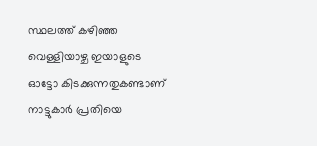സ്ഥലത്ത് കഴിഞ്ഞ വെള്ളിയാഴ്ച ഇയാളുടെ ഓട്ടോ കിടക്കുന്നതുകണ്ടാണ് നാട്ടുകാർ പ്രതിയെ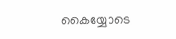കൈയ്യോടെ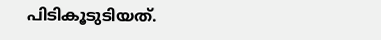പിടികൂടുടിയത്.